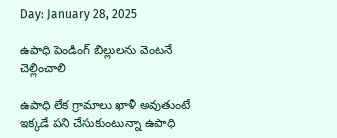Day: January 28, 2025

ఉపాధి పెండింగ్ బిల్లులను వెంటనే చెల్లించాలి

ఉపాధి లేక గ్రామాలు ఖాళీ అవుతుంటే ఇక్కడే పని చేసుకుంటున్నా ఉపాధి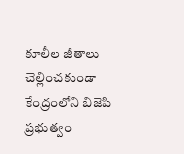కూలీల జీతాలు చెల్లించకుండా కేంద్రంలోని బిజెపి ప్రభుత్వం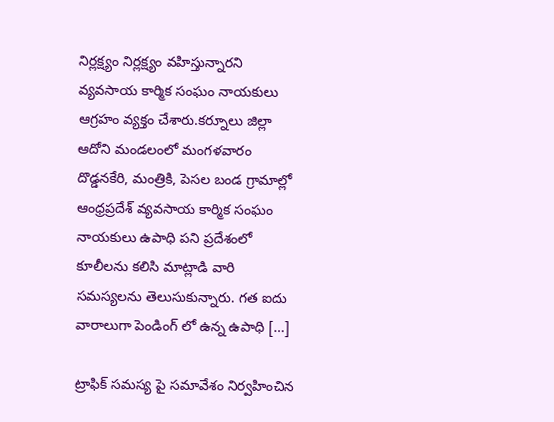నిర్లక్ష్యం నిర్లక్ష్యం వహిస్తున్నారని వ్యవసాయ కార్మిక సంఘం నాయకులు ఆగ్రహం వ్యక్తం చేశారు.కర్నూలు జిల్లా ఆదోని మండలంలో మంగళవారం దొడ్డనకేరి, మంత్రికి, పెసల బండ గ్రామాల్లో ఆంధ్రప్రదేశ్ వ్యవసాయ కార్మిక సంఘం నాయకులు ఉపాధి పని ప్రదేశంలో కూలీలను కలిసి మాట్లాడి వారి సమస్యలను తెలుసుకున్నారు. గత ఐదు వారాలుగా పెండింగ్ లో ఉన్న ఉపాధి […]

ట్రాఫిక్ సమస్య పై సమావేశం నిర్వహించిన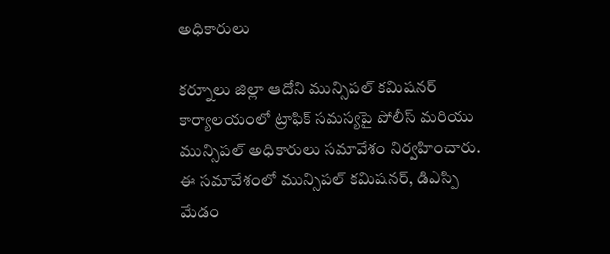అధికారులు

కర్నూలు జిల్లా ఆదోని మున్సిపల్ కమిషనర్ కార్యాలయంలో ట్రాఫిక్ సమస్యపై పోలీస్ మరియు మున్సిపల్ అధికారులు సమావేశం నిర్వహించారు. ఈ సమావేశంలో మున్సిపల్ కమిషనర్, డిఎస్పి మేడం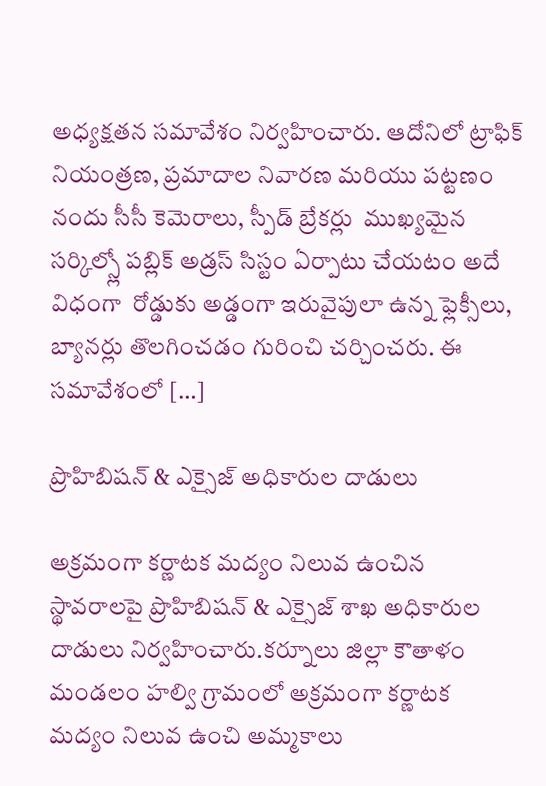అధ్యక్షతన సమావేశం నిర్వహించారు. ఆదోనిలో ట్రాఫిక్ నియంత్రణ, ప్రమాదాల నివారణ మరియు పట్టణం నందు సీసీ కెమెరాలు, స్పీడ్ బ్రేకర్లు  ముఖ్యమైన సర్కిల్స్లో పబ్లిక్ అడ్రస్ సిస్టం ఏర్పాటు చేయటం అదే విధంగా  రోడ్డుకు అడ్డంగా ఇరువైపులా ఉన్న ఫ్లెక్సీలు, బ్యానర్లు తొలగించడం గురించి చర్చించరు. ఈ సమావేశంలో […]

ప్రొహిబిషన్ & ఎక్సైజ్ అధికారుల దాడులు

అక్రమంగా కర్ణాటక మద్యం నిలువ ఉంచిన స్థావరాలపై ప్రొహిబిషన్ & ఎక్సైజ్ శాఖ అధికారుల దాడులు నిర్వహించారు.కర్నూలు జిల్లా కౌతాళం మండలం హల్వి గ్రామంలో అక్రమంగా కర్ణాటక మద్యం నిలువ ఉంచి అమ్మకాలు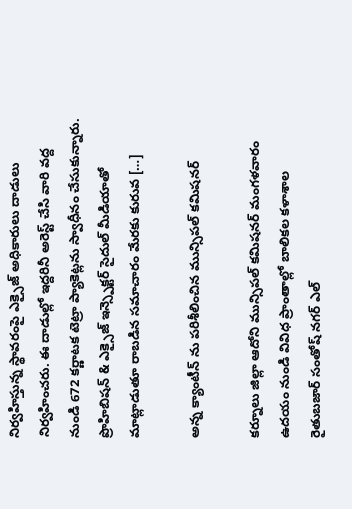నిర్వహిస్తున్న స్థావరంపై ఎక్సైజ్ అధికారులు దాడులు నిర్వహించరు. ఈ దాడుల్లో ఇద్దరినీ అరెస్ట్ చేసి వారి వద్ద నుండి 672 కర్ణాటక టెట్రా ప్యాకెట్లను స్వాధీనం చేసుకున్నారు. ప్రొహిబిషన్ & ఎక్సైజ్ ఇన్స్పెక్టర్ సైదుల్ మీడియాతో మాట్లాడుతూ రాబడిన సమాచారం మేరకు కురువ […]

అన్న క్యాంటీన్ ను పరిశీలించిన మున్సిపల్ కమిషనర్

కర్నూలు జిల్లా ఆదోని మున్సిపల్ కమిషనర్ మంగళవారం ఉదయం నుండి వివిధ ప్రాంతాల్లో బాలికల కళాశాల రైతుబజార్ సంతోష్ నగర్ ఎల్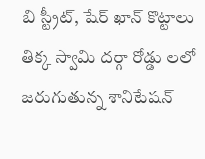బి స్ట్రీట్, షేర్ ఖాన్ కొట్టాలు తిక్క స్వామి దర్గా రోడ్డు లలో జరుగుతున్న శానిటేషన్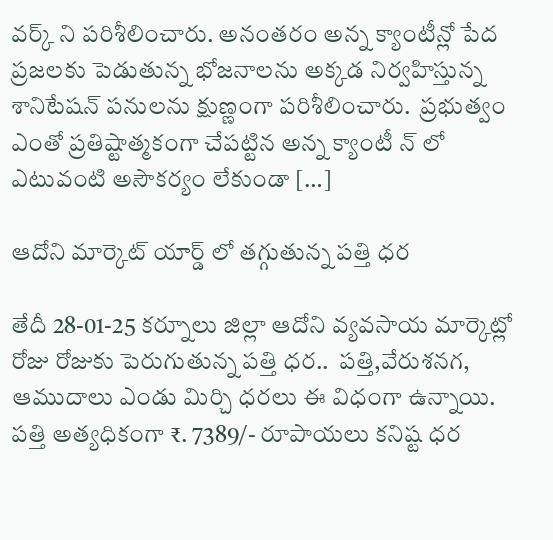వర్క్ ని పరిశీలించారు. అనంతరం అన్న క్యాంటీన్లో పేద ప్రజలకు పెడుతున్న భోజనాలను అక్కడ నిర్వహిస్తున్న శానిటేషన్ పనులను క్షుణ్ణంగా పరిశీలించారు.  ప్రభుత్వం ఎంతో ప్రతిష్టాత్మకంగా చేపట్టిన అన్న క్యాంటీ న్ లో ఎటువంటి అసౌకర్యం లేకుండా […]

ఆదోని మార్కెట్ యార్డ్ లో తగ్గుతున్న పత్తి ధర

తేదీ 28-01-25 కర్నూలు జిల్లా ఆదోని వ్యవసాయ మార్కెట్లో రోజు రోజుకు పెరుగుతున్న పత్తి ధర..  పత్తి,వేరుశనగ, ఆముదాలు ఎండు మిర్చి ధరలు ఈ విధంగా ఉన్నాయి. పత్తి అత్యధికంగా ₹. 7389/- రూపాయలు కనిష్ట ధర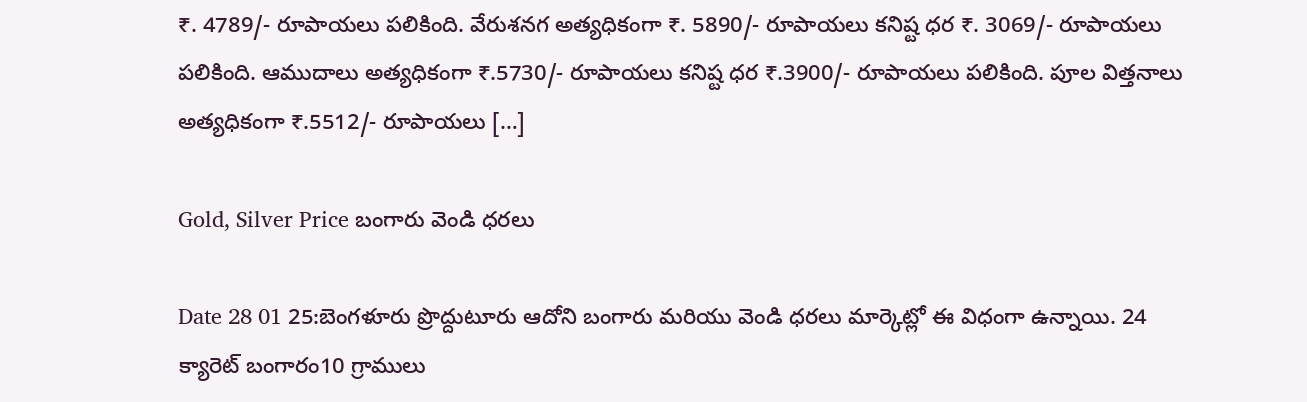₹. 4789/- రూపాయలు పలికింది. వేరుశనగ అత్యధికంగా ₹. 5890/- రూపాయలు కనిష్ట ధర ₹. 3069/- రూపాయలు పలికింది. ఆముదాలు అత్యధికంగా ₹.5730/- రూపాయలు కనిష్ట ధర ₹.3900/- రూపాయలు పలికింది. పూల విత్తనాలు అత్యధికంగా ₹.5512/- రూపాయలు […]

Gold, Silver Price బంగారు వెండి ధరలు

Date 28 01 25:బెంగళూరు ప్రొద్దుటూరు ఆదోని బంగారు మరియు వెండి ధరలు మార్కెట్లో ఈ విధంగా ఉన్నాయి. 24 క్యారెట్ బంగారం10 గ్రాములు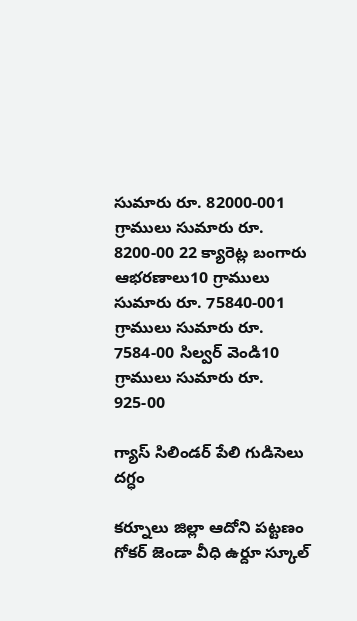సుమారు రూ. 82000-001 గ్రాములు సుమారు రూ. 8200-00 22 క్యారెట్ల బంగారు ఆభరణాలు10 గ్రాములు సుమారు రూ. 75840-001 గ్రాములు సుమారు రూ. 7584-00 సిల్వర్ వెండి10 గ్రాములు సుమారు రూ. 925-00

గ్యాస్ సిలిండర్ పేలి గుడిసెలు దగ్ధం

కర్నూలు జిల్లా ఆదోని పట్టణం గోకర్ జెండా వీధి ఉర్దూ స్కూల్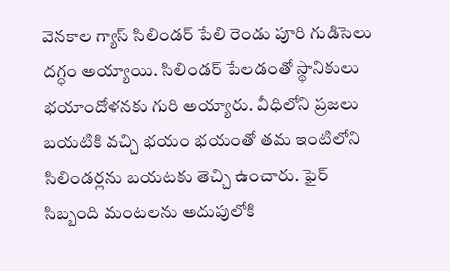వెనకాల గ్యాస్ సిలిండర్ పేలి రెండు పూరి గుడిసెలు దగ్ధం అయ్యాయి. సిలిండర్ పేలడంతో స్థానికులు భయాందోళనకు గురి అయ్యారు. వీధిలోని ప్రజలు బయటికి వచ్చి భయం భయంతో తమ ఇంటిలోని సిలిండర్లను బయటకు తెచ్చి ఉంచారు. ఫైర్ సిబ్బంది మంటలను అదుపులోకి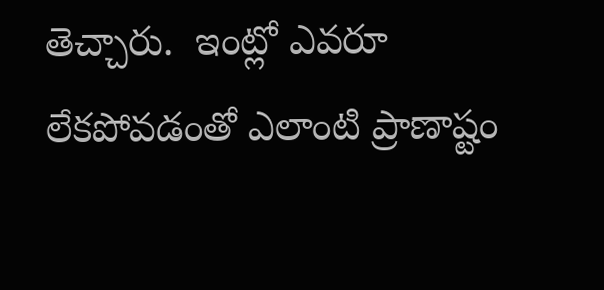తెచ్చారు.  ఇంట్లో ఎవరూ లేకపోవడంతో ఎలాంటి ప్రాణాష్టం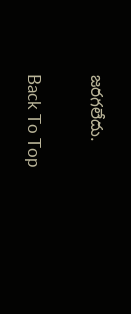జరగలేదు.

Back To Top